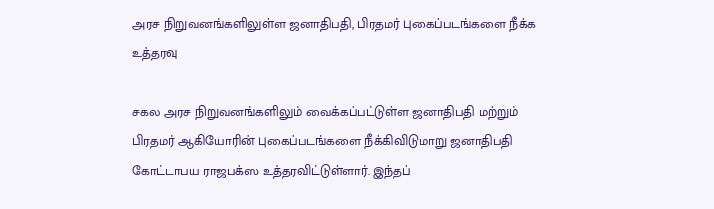அரச நிறுவனங்களிலுள்ள ஜனாதிபதி, பிரதமர் புகைப்படங்களை நீக்க உத்தரவு

சகல அரச நிறுவனங்களிலும் வைக்கப்பட்டுள்ள ஜனாதிபதி மற்றும் பிரதமர் ஆகியோரின் புகைப்படங்களை நீக்கிவிடுமாறு ஜனாதிபதி கோட்டாபய ராஜபக்ஸ உத்தரவிட்டுள்ளார். இந்தப்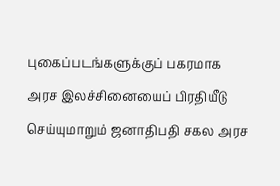புகைப்படங்களுக்குப் பகரமாக அரச இலச்சினையைப் பிரதியீடு செய்யுமாறும் ஜனாதிபதி சகல அரச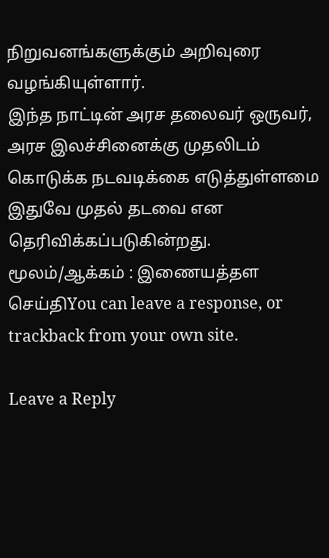நிறுவனங்களுக்கும் அறிவுரை வழங்கியுள்ளார்.
இந்த நாட்டின் அரச தலைவர் ஒருவர், அரச இலச்சினைக்கு முதலிடம் கொடுக்க நடவடிக்கை எடுத்துள்ளமை இதுவே முதல் தடவை என தெரிவிக்கப்படுகின்றது.
மூலம்/ஆக்கம் : இணையத்தள செய்திYou can leave a response, or trackback from your own site.

Leave a Reply